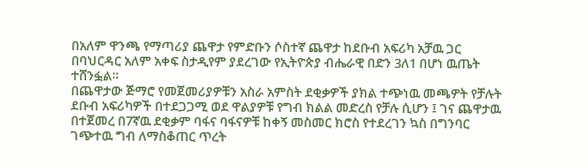በአለም ዋንጫ የማጣሪያ ጨዋታ የምድቡን ሶስተኛ ጨዋታ ከደቡብ አፍሪካ አቻዉ ጋር በባህርዳር አለም አቀፍ ስታዲየም ያደረገው የኢትዮጵያ ብሔራዊ በድን 3ለ1 በሆነ ዉጤት ተሸንፏል።
በጨዋታው ጅማሮ የመጀመሪያዎቹን አስራ አምስት ደቂቃዎች ያክል ተጭነዉ መጫዎት የቻሉት ደቡብ አፍሪካዎች በተደጋጋሚ ወደ ዋልያዎቹ የግብ ክልል መድረስ የቻሉ ሲሆን ፤ ገና ጨዋታዉ በተጀመረ በ7ኛዉ ደቂቃም ባፋና ባፋናዎቹ ከቀኝ መስመር ክሮስ የተደረገን ኳስ በግንባር ገጭተዉ ግብ ለማስቆጠር ጥረት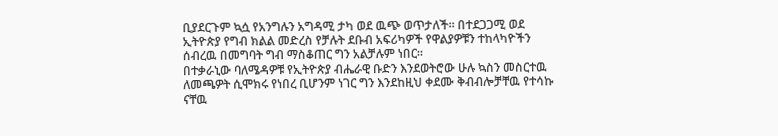ቢያደርጉም ኳሷ የአንግሉን አግዳሚ ታካ ወደ ዉጭ ወጥታለች። በተደጋጋሚ ወደ ኢትዮጵያ የግብ ክልል መድረስ የቻሉት ደቡብ አፍሪካዎች የዋልያዎቹን ተከላካዮችን ሰብረዉ በመግባት ግብ ማስቆጠር ግን አልቻሉም ነበር።
በተቃራኒው ባለሜዳዎቹ የኢትዮጵያ ብሔራዊ ቡድን እንደወትሮው ሁሉ ኳስን መስርተዉ ለመጫዎት ሲሞክሩ የነበረ ቢሆንም ነገር ግን እንደከዚህ ቀደሙ ቅብብሎቻቸዉ የተሳኩ ናቸዉ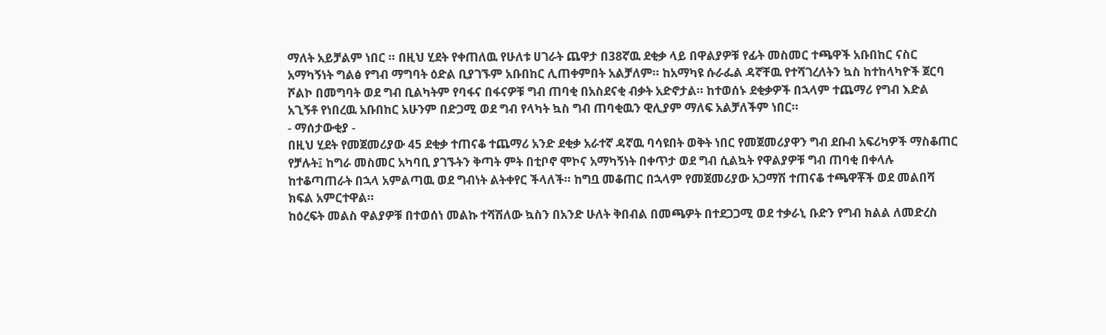ማለት አይቻልም ነበር ። በዚህ ሂደት የቀጠለዉ የሁለቱ ሀገራት ጨዋታ በ38ኛዉ ደቂቃ ላይ በዋልያዎቹ የፊት መስመር ተጫዋች አቡበከር ናስር አማካኝነት ግልፅ የግብ ማግባት ዕድል ቢያገኙም አቡበከር ሊጠቀምበት አልቻለም። ከአማካዩ ሱራፌል ዳኛቸዉ የተሻገረለትን ኳስ ከተከላካዮች ጀርባ ሾልኮ በመግባት ወደ ግብ ቢልካትም የባፋና በፋናዎቹ ግብ ጠባቂ በአስደናቂ ብቃት አድኖታል። ከተወሰኑ ደቂቃዎች በኋላም ተጨማሪ የግብ እድል አጊኝቶ የነበረዉ አቡበከር አሁንም በድጋሚ ወደ ግብ የላካት ኳስ ግብ ጠባቂዉን ዊሊያም ማለፍ አልቻለችም ነበር።
- ማሰታውቂያ -
በዚህ ሂደት የመጀመሪያው 45 ደቂቃ ተጠናቆ ተጨማሪ አንድ ደቂቃ አራተኛ ዳኛዉ ባሳዩበት ወቅት ነበር የመጀመሪያዋን ግብ ደቡብ አፍሪካዎች ማስቆጠር የቻሉት፤ ከግራ መስመር አካባቢ ያገኙትን ቅጣት ምት በቲቦኖ ሞኮና አማካኝነት በቀጥታ ወደ ግብ ሲልኳት የዋልያዎቹ ግብ ጠባቂ በቀላሉ ከተቆጣጠራት በኋላ አምልጣዉ ወደ ግብነት ልትቀየር ችላለች። ከግቧ መቆጠር በኋላም የመጀመሪያው አጋማሽ ተጠናቆ ተጫዋቾች ወደ መልበሻ ክፍል አምርተዋል።
ከዕረፍት መልስ ዋልያዎቹ በተወሰነ መልኩ ተሻሽለው ኳስን በአንድ ሁለት ቅበብል በመጫዎት በተደጋጋሚ ወደ ተቃራኒ ቡድን የግብ ክልል ለመድረስ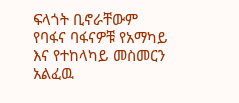ፍላጎት ቢኖራቸውም የባፋና ባፋናዎቹ የአማካይ እና የተከላካይ መስመርን አልፈዉ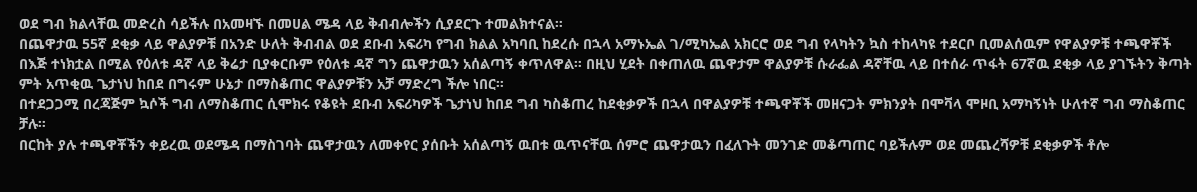ወደ ግብ ክልላቸዉ መድረስ ሳይችሉ በአመዛኙ በመሀል ሜዳ ላይ ቅብብሎችን ሲያደርጉ ተመልክተናል።
በጨዋታዉ 55ኛ ደቂቃ ላይ ዋልያዎቹ በአንድ ሁለት ቅብብል ወደ ደቡብ አፍሪካ የግብ ክልል አካባቢ ከደረሱ በኋላ አማኑኤል ገ/ሚካኤል አክርሮ ወደ ግብ የላካትን ኳስ ተከላካዩ ተደርቦ ቢመልሰዉም የዋልያዎቹ ተጫዋቾች በእጅ ተነክቷል በሚል የዕለቱ ዳኛ ላይ ቅሬታ ቢያቀርቡም የዕለቱ ዳኛ ግን ጨዋታዉን አሰልጣኝ ቀጥለዋል። በዚህ ሂደት በቀጠለዉ ጨዋታም ዋልያዎቹ ሱራፌል ዳኛቸዉ ላይ በተሰራ ጥፋት 67ኛዉ ደቂቃ ላይ ያገኙትን ቅጣት ምት አጥቂዉ ጌታነህ ከበደ በግሩም ሁኔታ በማስቆጠር ዋልያዎቹን አቻ ማድረግ ችሎ ነበር።
በተደጋጋሚ በረጃጅም ኳሶች ግብ ለማስቆጠር ሲሞክሩ የቆዩት ደቡብ አፍሪካዎች ጌታነህ ከበደ ግብ ካስቆጠረ ከደቂቃዎች በኋላ በዋልያዎቹ ተጫዋቾች መዘናጋት ምክንያት በሞቫላ ሞዞቢ አማካኝነት ሁለተኛ ግብ ማስቆጠር ቻሉ።
በርከት ያሉ ተጫዋቾችን ቀይረዉ ወደሜዳ በማስገባት ጨዋታዉን ለመቀየር ያሰቡት አሰልጣኝ ዉበቱ ዉጥናቸዉ ሰምሮ ጨዋታዉን በፈለጉት መንገድ መቆጣጠር ባይችሉም ወደ መጨረሻዎቹ ደቂቃዎች ቶሎ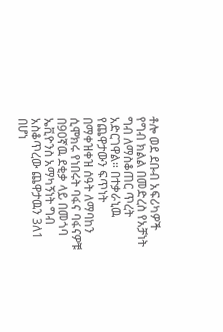ቶሎ ወደ ደቡብ አፍሪካዎች የግብ ክልል በመድረስ የአቻነት ግብ ለማስቆጠር ጥረት አድርገዋል። በተቃራኒዉ የጨዋታውን ፍጥነት በማቀዝቀዝ ሰዓት ለማባከን ሲሞክሩ የነበሩት ባፋና ባፋናዎቹ በ90ኛዉ ደቂቃ ላይ በመጎባ ኤቪዮንስ አማካኝነት ግብ አስቆጥረው ጨዋታዉን 3ለ1 በሆነ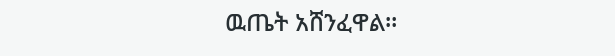ዉጤት አሸንፈዋል።